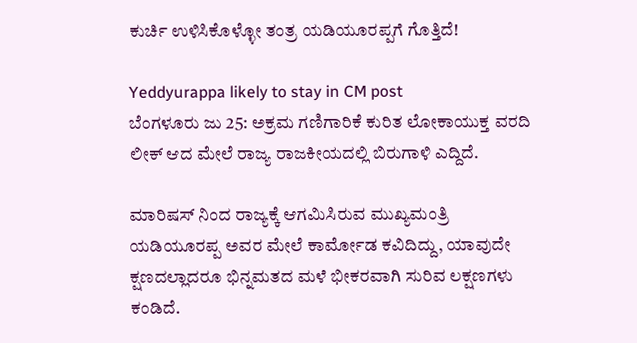ಕುರ್ಚಿ ಉಳಿಸಿಕೊಳ್ಳೋ ತಂತ್ರ ಯಡಿಯೂರಪ್ಪಗೆ ಗೊತ್ತಿದೆ!

Yeddyurappa likely to stay in CM post
ಬೆಂಗಳೂರು ಜು 25: ಅಕ್ರಮ ಗಣಿಗಾರಿಕೆ ಕುರಿತ ಲೋಕಾಯುಕ್ತ ವರದಿ ಲೀಕ್ ಆದ ಮೇಲೆ ರಾಜ್ಯ ರಾಜಕೀಯದಲ್ಲಿ ಬಿರುಗಾಳಿ ಎದ್ದಿದೆ.

ಮಾರಿಷಸ್ ನಿಂದ ರಾಜ್ಯಕ್ಕೆ ಆಗಮಿಸಿರುವ ಮುಖ್ಯಮಂತ್ರಿ ಯಡಿಯೂರಪ್ಪ ಅವರ ಮೇಲೆ ಕಾರ್ಮೋಡ ಕವಿದಿದ್ದು, ಯಾವುದೇ ಕ್ಷಣದಲ್ಲಾದರೂ ಭಿನ್ನಮತದ ಮಳೆ ಭೀಕರವಾಗಿ ಸುರಿವ ಲಕ್ಷಣಗಳು ಕಂಡಿದೆ.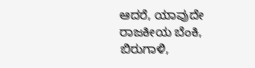ಆದರೆ, ಯಾವುದೇ ರಾಜಕೀಯ ಬೆಂಕಿ, ಬಿರುಗಾಳಿ,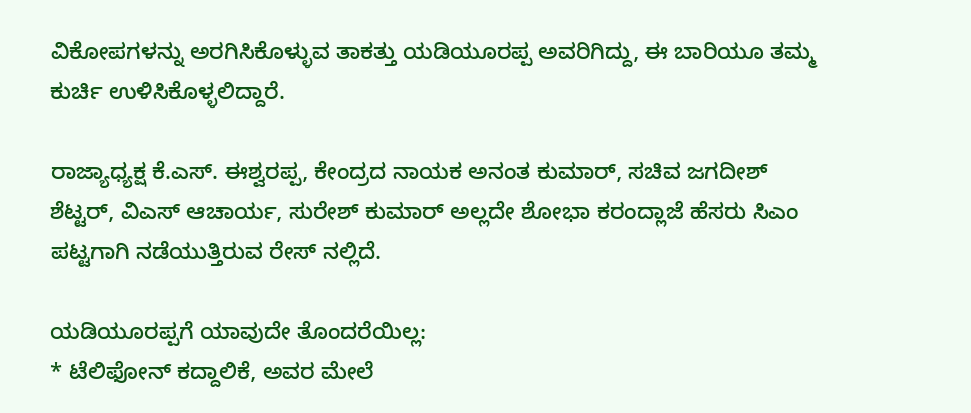ವಿಕೋಪಗಳನ್ನು ಅರಗಿಸಿಕೊಳ್ಳುವ ತಾಕತ್ತು ಯಡಿಯೂರಪ್ಪ ಅವರಿಗಿದ್ದು, ಈ ಬಾರಿಯೂ ತಮ್ಮ ಕುರ್ಚಿ ಉಳಿಸಿಕೊಳ್ಳಲಿದ್ದಾರೆ.

ರಾಜ್ಯಾಧ್ಯಕ್ಷ ಕೆ.ಎಸ್. ಈಶ್ವರಪ್ಪ, ಕೇಂದ್ರದ ನಾಯಕ ಅನಂತ ಕುಮಾರ್, ಸಚಿವ ಜಗದೀಶ್ ಶೆಟ್ಟರ್, ವಿಎಸ್ ಆಚಾರ್ಯ, ಸುರೇಶ್ ಕುಮಾರ್ ಅಲ್ಲದೇ ಶೋಭಾ ಕರಂದ್ಲಾಜೆ ಹೆಸರು ಸಿಎಂ ಪಟ್ಟಗಾಗಿ ನಡೆಯುತ್ತಿರುವ ರೇಸ್ ನಲ್ಲಿದೆ.

ಯಡಿಯೂರಪ್ಪಗೆ ಯಾವುದೇ ತೊಂದರೆಯಿಲ್ಲ:
* ಟೆಲಿಫೋನ್ ಕದ್ದಾಲಿಕೆ, ಅವರ ಮೇಲೆ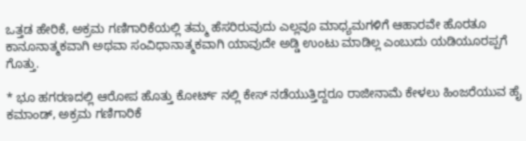ಒತ್ತಡ ಹೇರಿಕೆ, ಅಕ್ರಮ ಗಣಿಗಾರಿಕೆಯಲ್ಲಿ ತಮ್ಮ ಹೆಸರಿರುವುದು ಎಲ್ಲವೂ ಮಾಧ್ಯಮಗಳಿಗೆ ಆಹಾರವೇ ಹೊರತೂ ಕಾನೂನಾತ್ಮಕವಾಗಿ ಅಥವಾ ಸಂವಿಧಾನಾತ್ಮಕವಾಗಿ ಯಾವುದೇ ಅಡ್ಡಿ ಉಂಟು ಮಾಡಿಲ್ಲ ಎಂಬುದು ಯಡಿಯೂರಪ್ಪಗೆ ಗೊತ್ತು.

* ಭೂ ಹಗರಣದಲ್ಲಿ ಆರೋಪ ಹೊತ್ತು ಕೋರ್ಟ್ ನಲ್ಲಿ ಕೇಸ್ ನಡೆಯುತ್ತಿದ್ದರೂ ರಾಜೀನಾಮೆ ಕೇಳಲು ಹಿಂಜರೆಯುವ ಹೈ ಕಮಾಂಡ್, ಅಕ್ರಮ ಗಣಿಗಾರಿಕೆ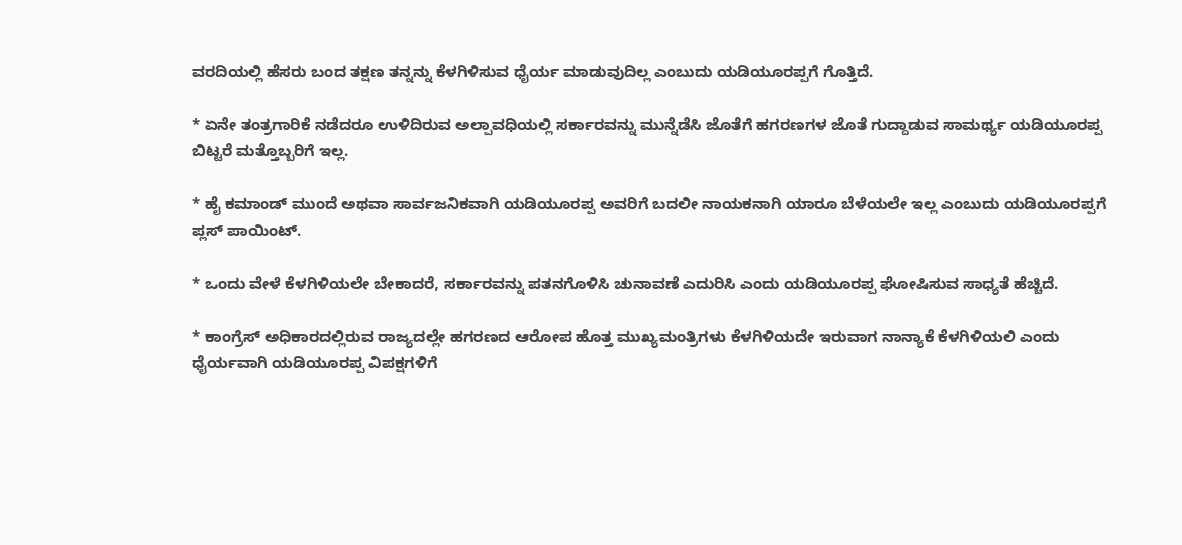ವರದಿಯಲ್ಲಿ ಹೆಸರು ಬಂದ ತಕ್ಷಣ ತನ್ನನ್ನು ಕೆಳಗಿಳಿಸುವ ಧೈರ್ಯ ಮಾಡುವುದಿಲ್ಲ ಎಂಬುದು ಯಡಿಯೂರಪ್ಪಗೆ ಗೊತ್ತಿದೆ.

* ಏನೇ ತಂತ್ರಗಾರಿಕೆ ನಡೆದರೂ ಉಳಿದಿರುವ ಅಲ್ಪಾವಧಿಯಲ್ಲಿ ಸರ್ಕಾರವನ್ನು ಮುನ್ನೆಡೆಸಿ ಜೊತೆಗೆ ಹಗರಣಗಳ ಜೊತೆ ಗುದ್ದಾಡುವ ಸಾಮರ್ಥ್ಯ ಯಡಿಯೂರಪ್ಪ ಬಿಟ್ಟರೆ ಮತ್ತೊಬ್ಬರಿಗೆ ಇಲ್ಲ.

* ಹೈ ಕಮಾಂಡ್ ಮುಂದೆ ಅಥವಾ ಸಾರ್ವಜನಿಕವಾಗಿ ಯಡಿಯೂರಪ್ಪ ಅವರಿಗೆ ಬದಲೀ ನಾಯಕನಾಗಿ ಯಾರೂ ಬೆಳೆಯಲೇ ಇಲ್ಲ ಎಂಬುದು ಯಡಿಯೂರಪ್ಪಗೆ ಪ್ಲಸ್ ಪಾಯಿಂಟ್.

* ಒಂದು ವೇಳೆ ಕೆಳಗಿಳಿಯಲೇ ಬೇಕಾದರೆ, ಸರ್ಕಾರವನ್ನು ಪತನಗೊಳಿಸಿ ಚುನಾವಣೆ ಎದುರಿಸಿ ಎಂದು ಯಡಿಯೂರಪ್ಪ ಘೋಷಿಸುವ ಸಾಧ್ಯತೆ ಹೆಚ್ಚಿದೆ.

* ಕಾಂಗ್ರೆಸ್ ಅಧಿಕಾರದಲ್ಲಿರುವ ರಾಜ್ಯದಲ್ಲೇ ಹಗರಣದ ಆರೋಪ ಹೊತ್ತ ಮುಖ್ಯಮಂತ್ರಿಗಳು ಕೆಳಗಿಳಿಯದೇ ಇರುವಾಗ ನಾನ್ಯಾಕೆ ಕೆಳಗಿಳಿಯಲಿ ಎಂದು ಧೈರ್ಯವಾಗಿ ಯಡಿಯೂರಪ್ಪ ವಿಪಕ್ಷಗಳಿಗೆ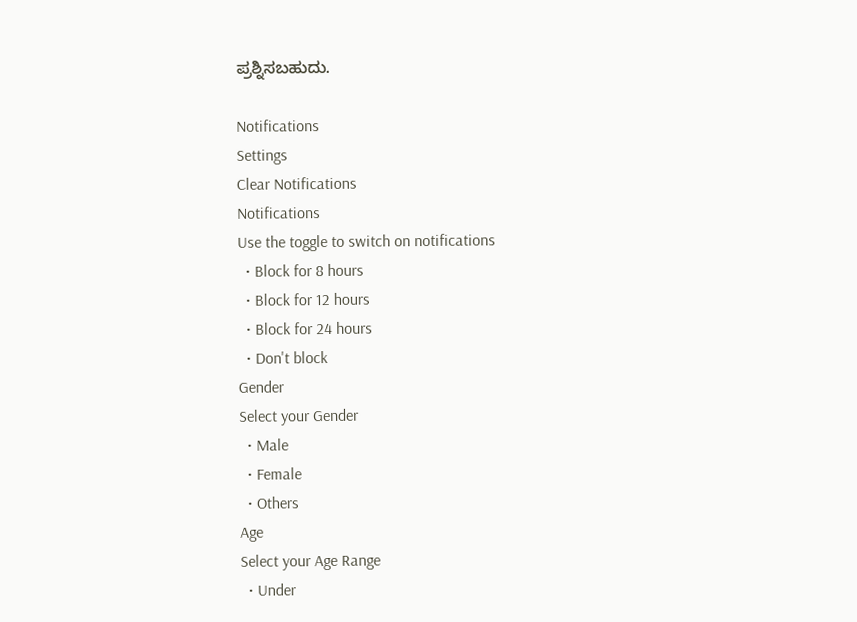ಪ್ರಶ್ನಿಸಬಹುದು.

Notifications
Settings
Clear Notifications
Notifications
Use the toggle to switch on notifications
  • Block for 8 hours
  • Block for 12 hours
  • Block for 24 hours
  • Don't block
Gender
Select your Gender
  • Male
  • Female
  • Others
Age
Select your Age Range
  • Under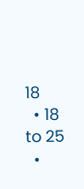18
  • 18 to 25
  •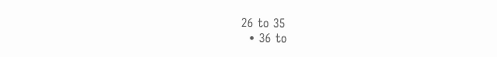26 to 35
  • 36 to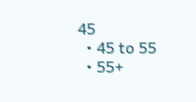45
  • 45 to 55
  • 55+